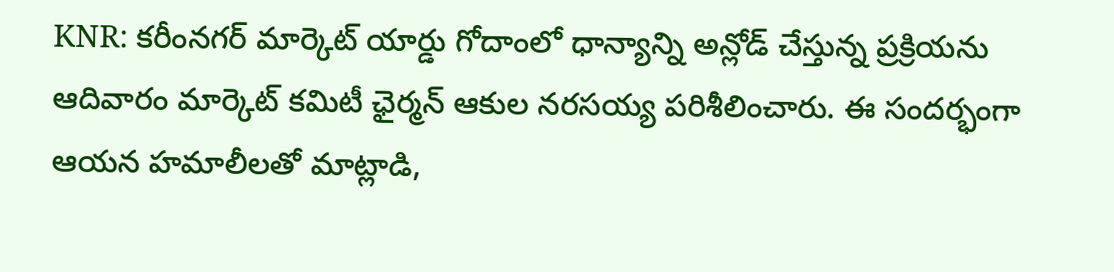KNR: కరీంనగర్ మార్కెట్ యార్డు గోదాంలో ధాన్యాన్ని అన్లోడ్ చేస్తున్న ప్రక్రియను ఆదివారం మార్కెట్ కమిటీ ఛైర్మన్ ఆకుల నరసయ్య పరిశీలించారు. ఈ సందర్భంగా ఆయన హమాలీలతో మాట్లాడి,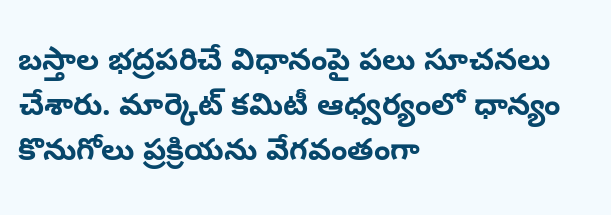బస్తాల భద్రపరిచే విధానంపై పలు సూచనలు చేశారు. మార్కెట్ కమిటీ ఆధ్వర్యంలో ధాన్యం కొనుగోలు ప్రక్రియను వేగవంతంగా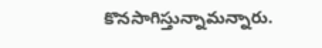కొనసాగిస్తున్నామన్నారు.